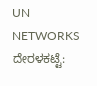UN NETWORKS
ದೇರಳಕಟ್ಟೆ: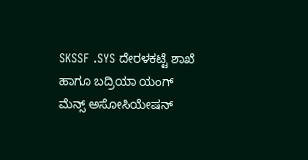SKSSF .SYS ದೇರಳಕಟ್ಟೆ ಶಾಖೆ ಹಾಗೂ ಬದ್ರಿಯಾ ಯಂಗ್ ಮೆನ್ಸ್ ಅಸೋಸಿಯೇಷನ್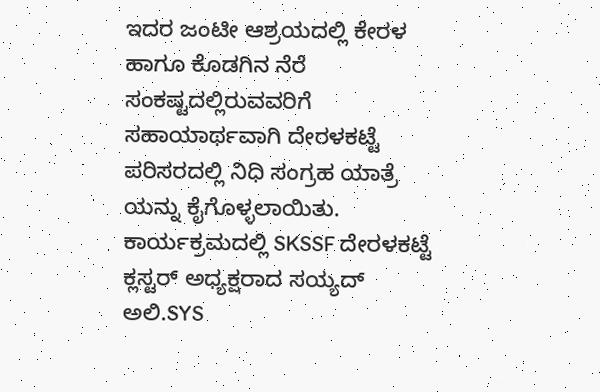ಇದರ ಜಂಟೀ ಆಶ್ರಯದಲ್ಲಿ ಕೇರಳ ಹಾಗೂ ಕೊಡಗಿನ ನೆರೆ ಸಂಕಷ್ಟದಲ್ಲಿರುವವರಿಗೆ ಸಹಾಯಾರ್ಥವಾಗಿ ದೇರಳಕಟ್ಟೆ ಪರಿಸರದಲ್ಲಿ ನಿಧಿ ಸಂಗ್ರಹ ಯಾತ್ರೆ ಯನ್ನು ಕೈಗೊಳ್ಳಲಾಯಿತು.
ಕಾರ್ಯಕ್ರಮದಲ್ಲಿ SKSSF ದೇರಳಕಟ್ಟೆ ಕ್ಲಸ್ಟರ್ ಅಧ್ಯಕ್ಷರಾದ ಸಯ್ಯದ್ ಅಲಿ.SYS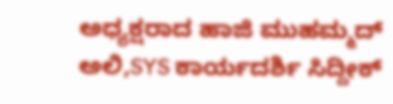ಅಧ್ಯಕ್ಷರಾದ ಹಾಜಿ ಮುಹಮ್ಮದ್ ಅಲಿ,SYS ಕಾರ್ಯದರ್ಶಿ ಸಿದ್ದೀಕ್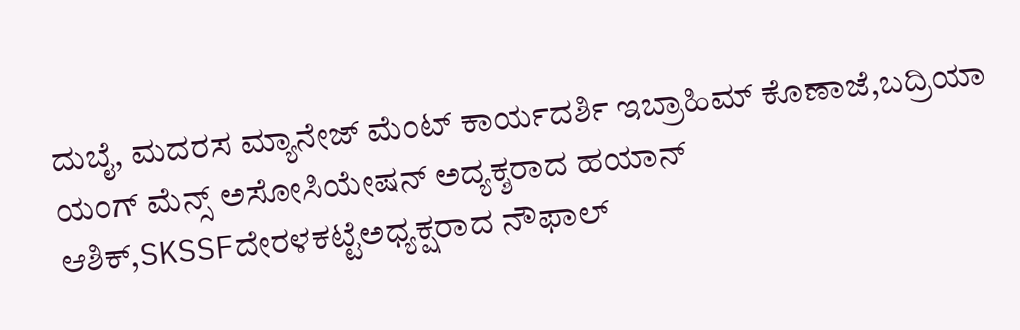ದುಬೈ, ಮದರಸ ಮ್ಯಾನೇಜ್ ಮೆಂಟ್ ಕಾರ್ಯದರ್ಶಿ ಇಬ್ರಾಹಿಮ್ ಕೊಣಾಜೆ,ಬದ್ರಿಯಾ ಯಂಗ್ ಮೆನ್ಸ್ ಅಸೋಸಿಯೇಷನ್ ಅದ್ಯಕ್ಶರಾದ ಹಯಾನ್ ಆಶಿಕ್,SKSSFದೇರಳಕಟ್ಟೆಅಧ್ಯಕ್ಷರಾದ ನೌಫಾಲ್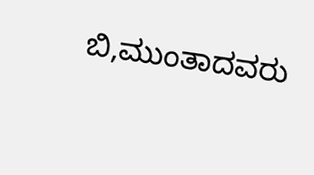ಬಿ,ಮುಂತಾದವರು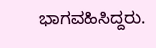ಭಾಗವಹಿಸಿದ್ದರು.